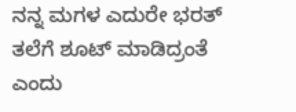ನನ್ನ ಮಗಳ ಎದುರೇ ಭರತ್ ತಲೆಗೆ ಶೂಟ್ ಮಾಡಿದ್ರಂತೆ ಎಂದು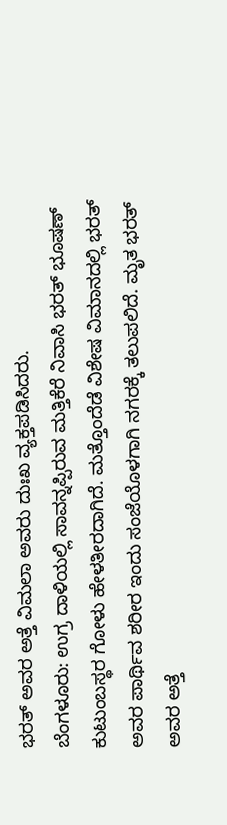ಭರತ್ ಅವರ ಅತ್ತೆ ವಿಮಲಾ ಅವರು ದುಃಖ ವ್ಯಕ್ತಪಡಿಸಿದರು.
ಬೆಂಗಳೂರು: ಉಗ್ರ ದಾಳಿಯಲ್ಲಿ ಸಾವನ್ನಪ್ಪಿರುವ ಮತ್ತಿಕೆರೆ ನಿವಾಸಿ ಭರತ್ ಭೂಷಣ್ ಕುಟುಂಬಸ್ಥರ ಗೋಳು ಹೇಳತೀರದಾಗಿದೆ. ಮತ್ತೊಂದೆಡೆ ವಿಶೇಷ ವಿಮಾನದಲ್ಲಿ ಭರತ್ ಅವರ ಪಾರ್ಥಿವ ಶರೀರ ಇಂದು ಸಂಜೆಯೊಳಗಾಗಿ ನಗರಕ್ಕೆ ತಲುಪಲಿದೆ. ಮೃತ ಭರತ್ ಅವರ ಅತ್ತೆ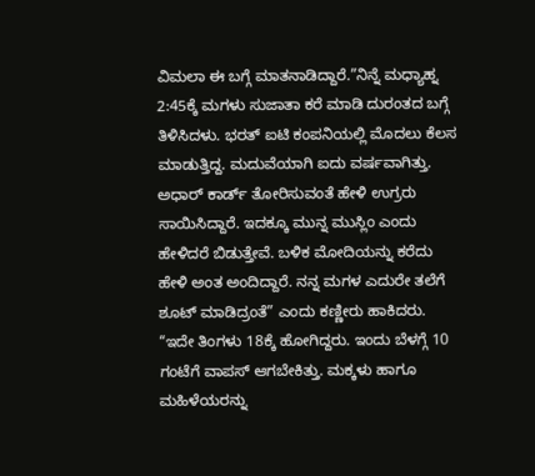ವಿಮಲಾ ಈ ಬಗ್ಗೆ ಮಾತನಾಡಿದ್ದಾರೆ.”ನಿನ್ನೆ ಮಧ್ಯಾಹ್ನ 2:45ಕ್ಕೆ ಮಗಳು ಸುಜಾತಾ ಕರೆ ಮಾಡಿ ದುರಂತದ ಬಗ್ಗೆ ತಿಳಿಸಿದಳು. ಭರತ್ ಐಟಿ ಕಂಪನಿಯಲ್ಲಿ ಮೊದಲು ಕೆಲಸ ಮಾಡುತ್ತಿದ್ದ. ಮದುವೆಯಾಗಿ ಐದು ವರ್ಷವಾಗಿತ್ತು. ಅಧಾರ್ ಕಾರ್ಡ್ ತೋರಿಸುವಂತೆ ಹೇಳಿ ಉಗ್ರರು ಸಾಯಿಸಿದ್ದಾರೆ. ಇದಕ್ಕೂ ಮುನ್ನ ಮುಸ್ಲಿಂ ಎಂದು ಹೇಳಿದರೆ ಬಿಡುತ್ತೇವೆ. ಬಳಿಕ ಮೋದಿಯನ್ನು ಕರೆದು ಹೇಳಿ ಅಂತ ಅಂದಿದ್ದಾರೆ. ನನ್ನ ಮಗಳ ಎದುರೇ ತಲೆಗೆ ಶೂಟ್ ಮಾಡಿದ್ರಂತೆ” ಎಂದು ಕಣ್ಣೀರು ಹಾಕಿದರು.
“ಇದೇ ತಿಂಗಳು 18ಕ್ಕೆ ಹೋಗಿದ್ದರು. ಇಂದು ಬೆಳಗ್ಗೆ 10 ಗಂಟೆಗೆ ವಾಪಸ್ ಆಗಬೇಕಿತ್ತು. ಮಕ್ಕಳು ಹಾಗೂ ಮಹಿಳೆಯರನ್ನು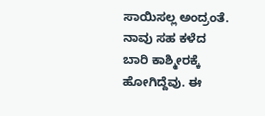ಸಾಯಿಸಲ್ಲ ಅಂದ್ರಂತೆ. ನಾವು ಸಹ ಕಳೆದ ಬಾರಿ ಕಾಶ್ಮೀರಕ್ಕೆ ಹೋಗಿದ್ದೆವು. ಈ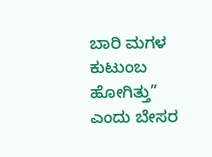ಬಾರಿ ಮಗಳ ಕುಟುಂಬ ಹೋಗಿತ್ತು” ಎಂದು ಬೇಸರ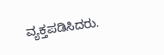ವ್ಯಕ್ತಪಡಿಸಿದರು.